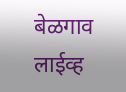बेळगाव लाईव्ह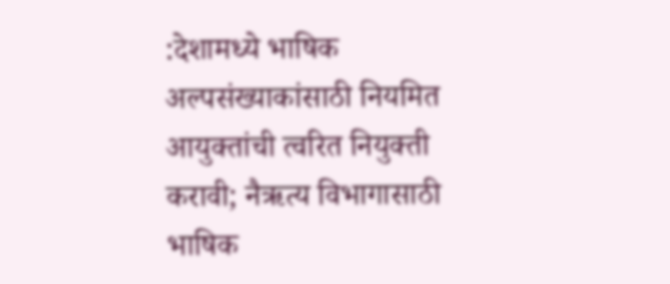:देशामध्ये भाषिक अल्पसंख्याकांसाठी नियमित आयुक्तांची त्वरित नियुक्ती करावी; नैऋत्य विभागासाठी भाषिक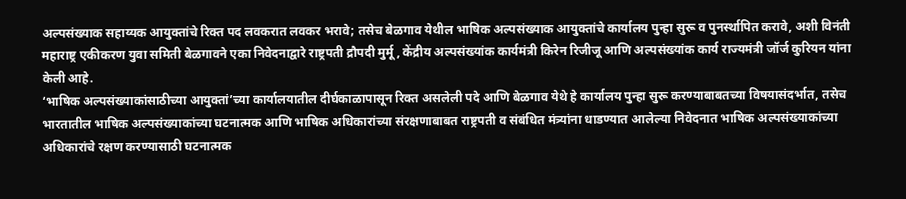अल्पसंख्याक सहाय्यक आयुक्तांचे रिक्त पद लवकरात लवकर भरावे; तसेच बेळगाव येथील भाषिक अल्पसंख्याक आयुक्तांचे कार्यालय पुन्हा सुरू व पुनर्स्थापित करावे, अशी विनंती महाराष्ट्र एकीकरण युवा समिती बेळगावने एका निवेदनाद्वारे राष्ट्रपती द्रौपदी मुर्मू, केंद्रीय अल्पसंख्यांक कार्यमंत्री किरेन रिजीजू आणि अल्पसंख्यांक कार्य राज्यमंत्री जॉर्ज कुरियन यांना केली आहे.
‘भाषिक अल्पसंख्याकांसाठीच्या आयुक्तां’च्या कार्यालयातील दीर्घकाळापासून रिक्त असलेली पदे आणि बेळगाव येथे हे कार्यालय पुन्हा सुरू करण्याबाबतच्या विषयासंदर्भात, तसेच भारतातील भाषिक अल्पसंख्याकांच्या घटनात्मक आणि भाषिक अधिकारांच्या संरक्षणाबाबत राष्ट्रपती व संबंधित मंत्र्यांना धाडण्यात आलेल्या निवेदनात भाषिक अल्पसंख्याकांच्या अधिकारांचे रक्षण करण्यासाठी घटनात्मक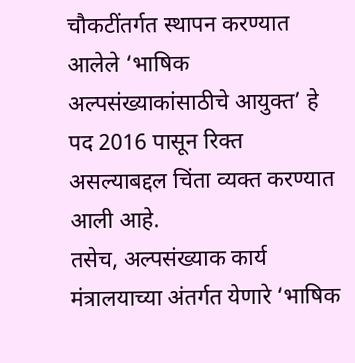चौकटींतर्गत स्थापन करण्यात आलेले ‘भाषिक अल्पसंख्याकांसाठीचे आयुक्त’ हे पद 2016 पासून रिक्त असल्याबद्दल चिंता व्यक्त करण्यात आली आहे.
तसेच, अल्पसंख्याक कार्य मंत्रालयाच्या अंतर्गत येणारे ‘भाषिक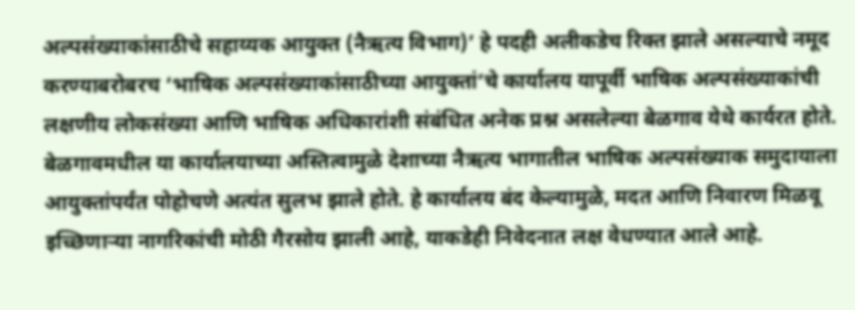अल्पसंख्याकांसाठीचे सहाय्यक आयुक्त (नैऋत्य विभाग)’ हे पदही अलीकडेच रिक्त झाले असल्याचे नमूद करण्याबरोबरच ‘भाषिक अल्पसंख्याकांसाठीच्या आयुक्तां’चे कार्यालय यापूर्वी भाषिक अल्पसंख्याकांची लक्षणीय लोकसंख्या आणि भाषिक अधिकारांशी संबंधित अनेक प्रश्न असलेल्या बेळगाव येथे कार्यरत होते.
बेळगावमधील या कार्यालयाच्या अस्तित्वामुळे देशाच्या नैऋत्य भागातील भाषिक अल्पसंख्याक समुदायाला आयुक्तांपर्यंत पोहोचणे अत्यंत सुलभ झाले होते. हे कार्यालय बंद केल्यामुळे, मदत आणि निवारण मिळवू इच्छिणाऱ्या नागरिकांची मोठी गैरसोय झाली आहे, याकडेही निवेदनात लक्ष वेधण्यात आले आहे.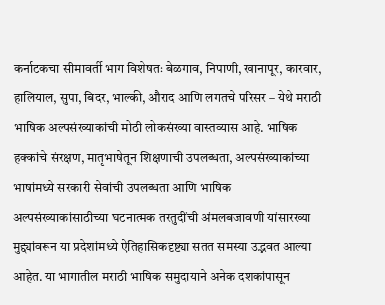कर्नाटकचा सीमावर्ती भाग विशेषतः बेळगाव, निपाणी, खानापूर, कारवार, हालियाल, सुपा, बिदर, भाल्की, औराद आणि लगतचे परिसर – येथे मराठी भाषिक अल्पसंख्याकांची मोठी लोकसंख्या वास्तव्यास आहे. भाषिक हक्कांचे संरक्षण, मातृभाषेतून शिक्षणाची उपलब्धता, अल्पसंख्याकांच्या भाषांमध्ये सरकारी सेवांची उपलब्धता आणि भाषिक अल्पसंख्याकांसाठीच्या घटनात्मक तरतुदींची अंमलबजावणी यांसारख्या मुद्द्यांवरून या प्रदेशांमध्ये ऐतिहासिकदृष्ट्या सतत समस्या उद्भवत आल्या आहेत. या भागातील मराठी भाषिक समुदायाने अनेक दशकांपासून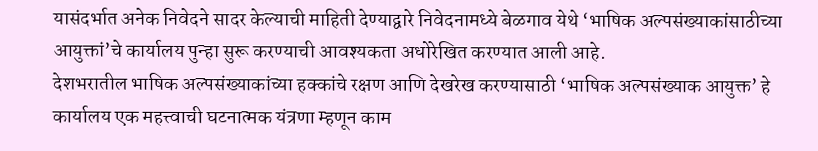यासंदर्भात अनेक निवेदने सादर केल्याची माहिती देण्याद्वारे निवेदनामध्ये बेळगाव येथे ‘भाषिक अल्पसंख्याकांसाठीच्या आयुक्तां’चे कार्यालय पुन्हा सुरू करण्याची आवश्यकता अधोरेखित करण्यात आली आहे.
देशभरातील भाषिक अल्पसंख्याकांच्या हक्कांचे रक्षण आणि देखरेख करण्यासाठी ‘भाषिक अल्पसंख्याक आयुक्त’ हे कार्यालय एक महत्त्वाची घटनात्मक यंत्रणा म्हणून काम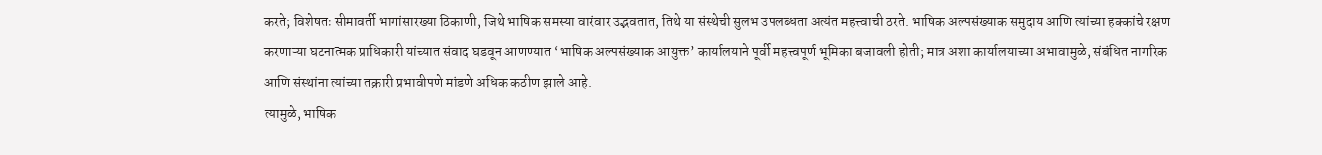करते; विशेषतः सीमावर्ती भागांसारख्या ठिकाणी, जिथे भाषिक समस्या वारंवार उद्भवतात, तिथे या संस्थेची सुलभ उपलब्धता अत्यंत महत्त्वाची ठरते. भाषिक अल्पसंख्याक समुदाय आणि त्यांच्या हक्कांचे रक्षण करणाऱ्या घटनात्मक प्राधिकारी यांच्यात संवाद घडवून आणण्यात ‘भाषिक अल्पसंख्याक आयुक्त’ कार्यालयाने पूर्वी महत्त्वपूर्ण भूमिका बजावली होती; मात्र अशा कार्यालयाच्या अभावामुळे, संबंधित नागरिक आणि संस्थांना त्यांच्या तक्रारी प्रभावीपणे मांडणे अधिक कठीण झाले आहे.
त्यामुळे, भाषिक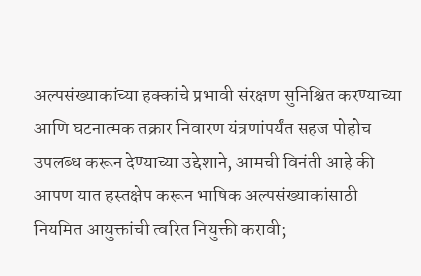अल्पसंख्याकांच्या हक्कांचे प्रभावी संरक्षण सुनिश्चित करण्याच्या आणि घटनात्मक तक्रार निवारण यंत्रणांपर्यंत सहज पोहोच उपलब्ध करून देण्याच्या उद्देशाने, आमची विनंती आहे की आपण यात हस्तक्षेप करून भाषिक अल्पसंख्याकांसाठी नियमित आयुक्तांची त्वरित नियुक्ती करावी;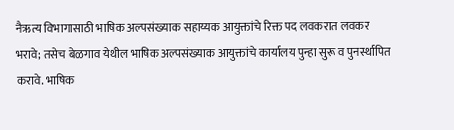नैऋत्य विभागासाठी भाषिक अल्पसंख्याक सहाय्यक आयुक्तांचे रिक्त पद लवकरात लवकर भरावे; तसेच बेळगाव येथील भाषिक अल्पसंख्याक आयुक्तांचे कार्यालय पुन्हा सुरू व पुनर्स्थापित करावे. भाषिक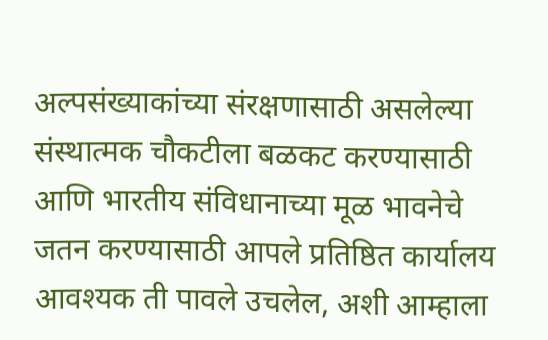अल्पसंख्याकांच्या संरक्षणासाठी असलेल्या संस्थात्मक चौकटीला बळकट करण्यासाठी आणि भारतीय संविधानाच्या मूळ भावनेचे जतन करण्यासाठी आपले प्रतिष्ठित कार्यालय आवश्यक ती पावले उचलेल, अशी आम्हाला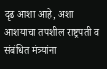दृढ आशा आहे, अशा आशयाचा तपशील राष्ट्रपती व संबंधित मंत्र्यांना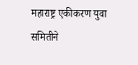महाराष्ट्र एकीकरण युवा समितीने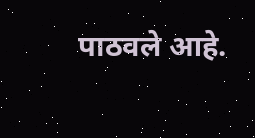पाठवले आहे.